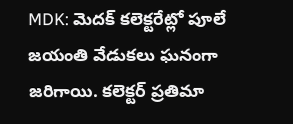MDK: మెదక్ కలెక్టరేట్లో పూలే జయంతి వేడుకలు ఘనంగా జరిగాయి. కలెక్టర్ ప్రతిమా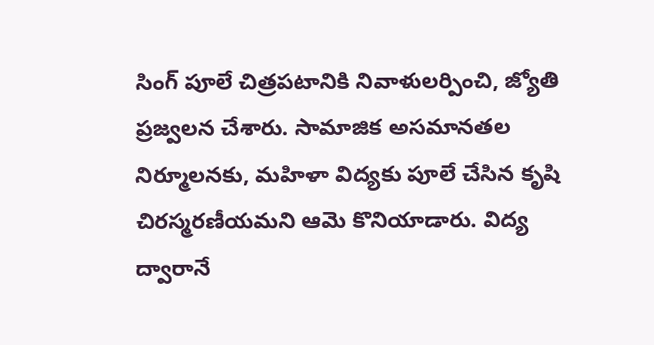సింగ్ పూలే చిత్రపటానికి నివాళులర్పించి, జ్యోతి ప్రజ్వలన చేశారు. సామాజిక అసమానతల నిర్మూలనకు, మహిళా విద్యకు పూలే చేసిన కృషి చిరస్మరణీయమని ఆమె కొనియాడారు. విద్య ద్వారానే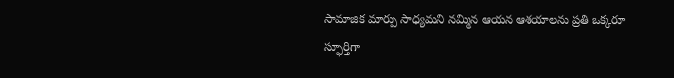సామాజిక మార్పు సాధ్యమని నమ్మిన ఆయన ఆశయాలను ప్రతి ఒక్కరూ స్ఫూర్తిగా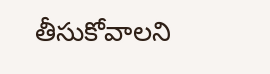తీసుకోవాలని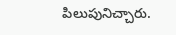పిలుపునిచ్చారు.